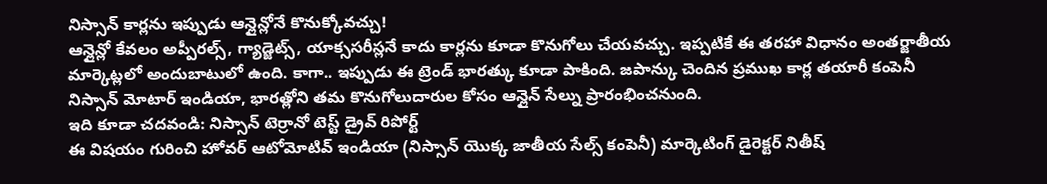నిస్సాన్ కార్లను ఇప్పుడు ఆన్లైన్లోనే కొనుక్కోవచ్చు!
ఆన్లైన్లో కేవలం అప్పీరల్స్, గ్యాడ్జెట్స్, యాక్ససరీస్లనే కాదు కార్లను కూడా కొనుగోలు చేయవచ్చు. ఇప్పటికే ఈ తరహా విధానం అంతర్జాతీయ మార్కెట్లలో అందుబాటులో ఉంది. కాగా.. ఇప్పుడు ఈ ట్రెండ్ భారత్కు కూడా పాకింది. జపాన్కు చెందిన ప్రముఖ కార్ల తయారీ కంపెనీ నిస్సాన్ మోటార్ ఇండియా, భారత్లోని తమ కొనుగోలుదారుల కోసం ఆన్లైన్ సేల్ను ప్రారంభించనుంది.
ఇది కూడా చదవండి: నిస్సాన్ టెర్రానో టెస్ట్ డ్రైవ్ రిపోర్ట్
ఈ విషయం గురించి హోవర్ ఆటోమోటివ్ ఇండియా (నిస్సాన్ యొక్క జాతీయ సేల్స్ కంపెనీ) మార్కెటింగ్ డైరెక్టర్ నితీష్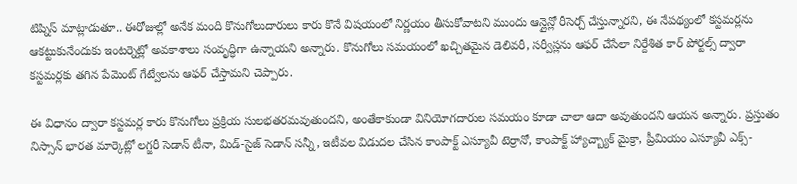టిప్నిస్ మాట్లాడుతూ.. ఈరోజుల్లో అనేక మంది కొనుగోలుదారులు కారు కొనే విషయంలో నిర్ణయం తీసుకోవాటని ముందు ఆన్లైన్లో రీసెర్చ్ చేస్తున్నారని, ఈ నేపథ్యంలో కస్టమర్లను ఆకట్టుకునేందుకు ఇంటర్నెట్లో అవకాశాలు సంవృద్ధిగా ఉన్నాయని అన్నారు. కొనుగోలు సమయంలో ఖచ్చితమైన డెలివరీ, సర్వీస్లను ఆఫర్ చేసేలా నిర్దేశిత కార్ పోర్టల్స్ ద్వారా కస్టమర్లకు తగిన పేమెంట్ గేట్వేలను ఆఫర్ చేస్తామని చెప్పారు.

ఈ విధానం ద్వారా కస్టమర్ల కారు కొనుగోలు ప్రక్రియ సులభతరమవుతుందని, అంతేకాకుండా వినియోగదారుల సమయం కూడా చాలా ఆదా అవుతుందని ఆయన అన్నారు. ప్రస్తుతం నిస్సాన్ భారత మార్కెట్లో లగ్జరీ సెడాన్ టీనా, మిడ్-సైజ్ సెడాన్ సన్నీ, ఇటీవల విడుదల చేసిన కాంపాక్ట్ ఎస్యూవీ టెర్రానో, కాంపాక్ట్ హ్యాచ్బ్యాక్ మైక్రా, ప్రీమియం ఎస్యూవీ ఎక్స్-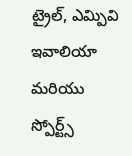ట్రైల్, ఎమ్పివి ఇవాలియా మరియు స్పోర్ట్స్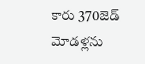కారు 370జెడ్ మోడళ్లను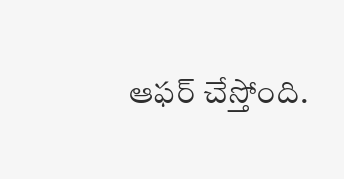ఆఫర్ చేస్తోంది.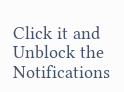Click it and Unblock the Notifications